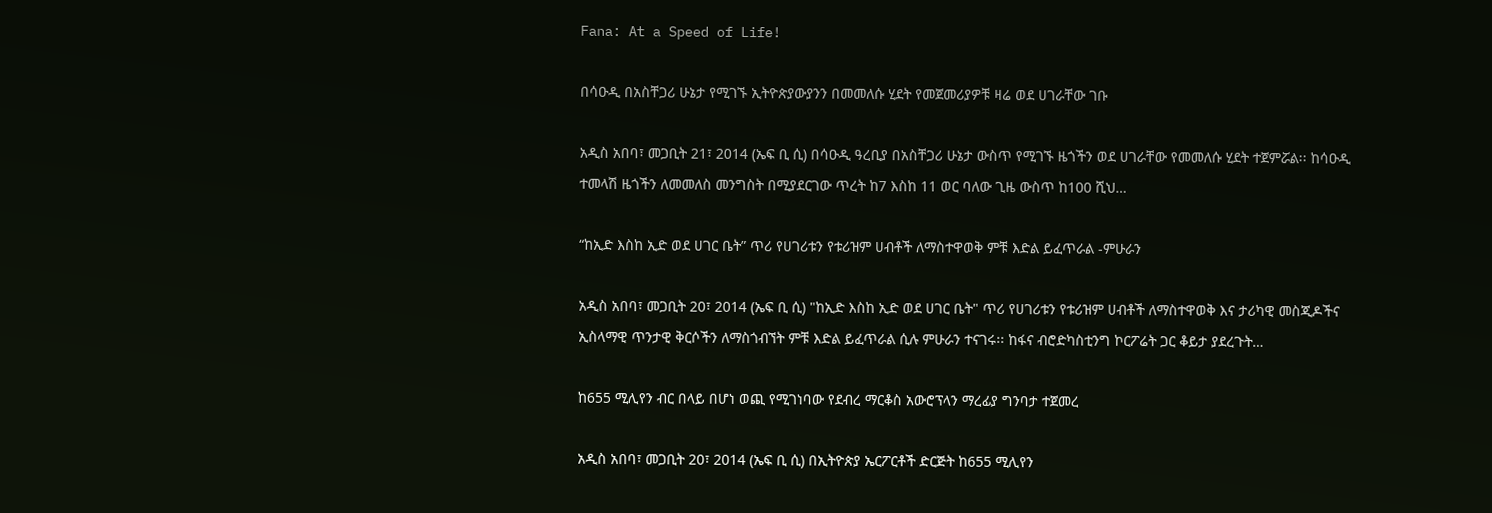Fana: At a Speed of Life!

በሳዑዲ በአስቸጋሪ ሁኔታ የሚገኙ ኢትዮጵያውያንን በመመለሱ ሂደት የመጀመሪያዎቹ ዛሬ ወደ ሀገራቸው ገቡ

አዲስ አበባ፣ መጋቢት 21፣ 2014 (ኤፍ ቢ ሲ) በሳዑዲ ዓረቢያ በአስቸጋሪ ሁኔታ ውስጥ የሚገኙ ዜጎችን ወደ ሀገራቸው የመመለሱ ሂደት ተጀምሯል፡፡ ከሳዑዲ ተመላሽ ዜጎችን ለመመለስ መንግስት በሚያደርገው ጥረት ከ7 እስከ 11 ወር ባለው ጊዜ ውስጥ ከ100 ሺህ…

“ከኢድ እስከ ኢድ ወደ ሀገር ቤት” ጥሪ የሀገሪቱን የቱሪዝም ሀብቶች ለማስተዋወቅ ምቹ እድል ይፈጥራል -ምሁራን

አዲስ አበባ፣ መጋቢት 20፣ 2014 (ኤፍ ቢ ሲ) "ከኢድ እስከ ኢድ ወደ ሀገር ቤት" ጥሪ የሀገሪቱን የቱሪዝም ሀብቶች ለማስተዋወቅ እና ታሪካዊ መስጂዶችና ኢስላማዊ ጥንታዊ ቅርሶችን ለማስጎብኘት ምቹ እድል ይፈጥራል ሲሉ ምሁራን ተናገሩ፡፡ ከፋና ብሮድካስቲንግ ኮርፖሬት ጋር ቆይታ ያደረጉት…

ከ655 ሚሊየን ብር በላይ በሆነ ወጪ የሚገነባው የደብረ ማርቆስ አውሮፕላን ማረፊያ ግንባታ ተጀመረ

አዲስ አበባ፣ መጋቢት 20፣ 2014 (ኤፍ ቢ ሲ) በኢትዮጵያ ኤርፖርቶች ድርጅት ከ655 ሚሊየን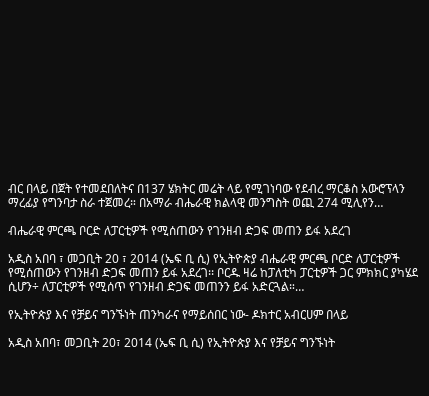ብር በላይ በጀት የተመደበለትና በ137 ሄክትር መሬት ላይ የሚገነባው የደብረ ማርቆስ አውሮፕላን ማረፊያ የግንባታ ስራ ተጀመረ። በአማራ ብሔራዊ ክልላዊ መንግስት ወጪ 274 ሚሊየን…

ብሔራዊ ምርጫ ቦርድ ለፓርቲዎች የሚሰጠውን የገንዘብ ድጋፍ መጠን ይፋ አደረገ

አዲስ አበባ ፣ መጋቢት 20 ፣ 2014 (ኤፍ ቢ ሲ) የኢትዮጵያ ብሔራዊ ምርጫ ቦርድ ለፓርቲዎች የሚሰጠውን የገንዘብ ድጋፍ መጠን ይፋ አደረገ፡፡ ቦርዱ ዛሬ ከፓለቲካ ፓርቲዎች ጋር ምክክር ያካሄደ ሲሆን÷ ለፓርቲዎች የሚሰጥ የገንዘብ ድጋፍ መጠንን ይፋ አድርጓል።…

የኢትዮጵያ እና የቻይና ግንኙነት ጠንካራና የማይሰበር ነው- ዶክተር አብርሀም በላይ

አዲስ አበባ፣ መጋቢት 20፣ 2014 (ኤፍ ቢ ሲ) የኢትዮጵያ እና የቻይና ግንኙነት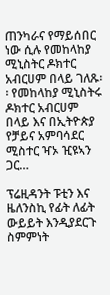ጠንካራና የማይሰበር ነው ሲሉ የመከላከያ ሚኒስትር ዶክተር አብርሀም በላይ ገለጹ፡፡ የመከላከያ ሚኒስትሩ ዶክተር አብርሀም በላይ እና በኢትዮጵያ የቻይና አምባሳደር ሚስተር ዣኦ ዢዩኣን ጋር…

ፕሬዚዳንት ፑቲን እና ዜለንስኪ የፊት ለፊት ውይይት እንዲያደርጉ ስምምነት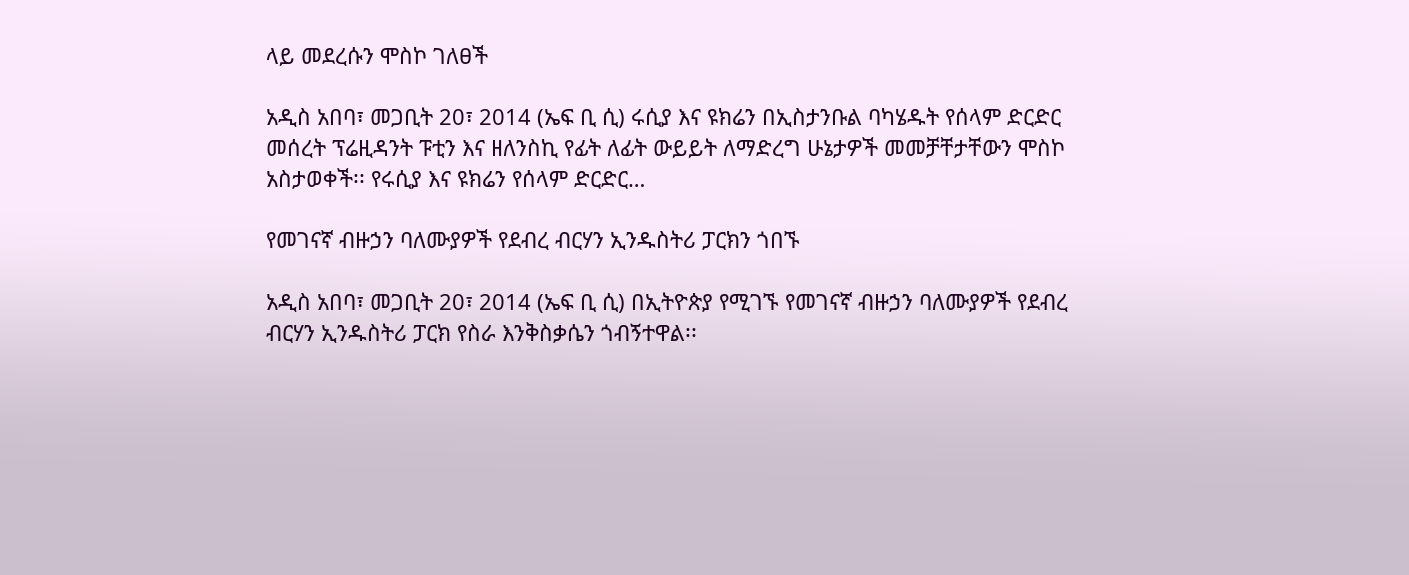ላይ መደረሱን ሞስኮ ገለፀች

አዲስ አበባ፣ መጋቢት 20፣ 2014 (ኤፍ ቢ ሲ) ሩሲያ እና ዩክሬን በኢስታንቡል ባካሄዱት የሰላም ድርድር መሰረት ፕሬዚዳንት ፑቲን እና ዘለንስኪ የፊት ለፊት ውይይት ለማድረግ ሁኔታዎች መመቻቸታቸውን ሞስኮ አስታወቀች፡፡ የሩሲያ እና ዩክሬን የሰላም ድርድር…

የመገናኛ ብዙኃን ባለሙያዎች የደብረ ብርሃን ኢንዱስትሪ ፓርክን ጎበኙ

አዲስ አበባ፣ መጋቢት 20፣ 2014 (ኤፍ ቢ ሲ) በኢትዮጵያ የሚገኙ የመገናኛ ብዙኃን ባለሙያዎች የደብረ ብርሃን ኢንዱስትሪ ፓርክ የስራ እንቅስቃሴን ጎብኝተዋል፡፡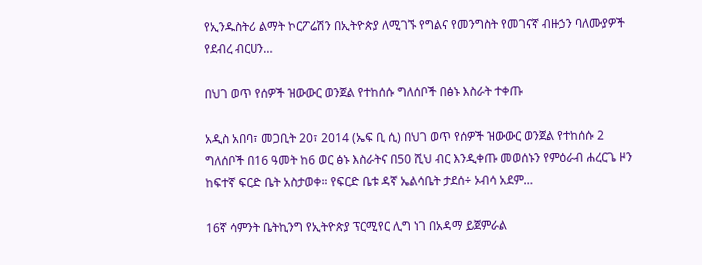የኢንዱስትሪ ልማት ኮርፖሬሽን በኢትዮጵያ ለሚገኙ የግልና የመንግስት የመገናኛ ብዙኃን ባለሙያዎች የደብረ ብርሀን…

በህገ ወጥ የሰዎች ዝውውር ወንጀል የተከሰሱ ግለሰቦች በፅኑ እስራት ተቀጡ

አዲስ አበባ፣ መጋቢት 20፣ 2014 (ኤፍ ቢ ሲ) በህገ ወጥ የሰዎች ዝውውር ወንጀል የተከሰሱ 2 ግለሰቦች በ16 ዓመት ከ6 ወር ፅኑ እስራትና በ50 ሺህ ብር እንዲቀጡ መወሰኑን የምዕራብ ሐረርጌ ዞን ከፍተኛ ፍርድ ቤት አስታወቀ። የፍርድ ቤቱ ዳኛ ኤልሳቤት ታደሰ÷ ኦብሳ አደም…

16ኛ ሳምንት ቤትኪንግ የኢትዮጵያ ፕርሚየር ሊግ ነገ በአዳማ ይጀምራል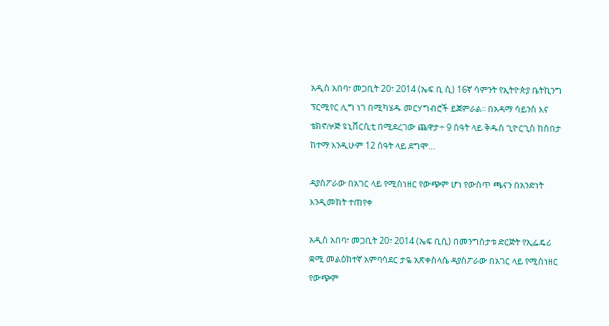አዲስ አበባ፣ መጋቢት 20፣ 2014 (ኤፍ ቢ ሲ) 16ኛ ሳምንት የኢትዮጵያ ቤትኪንግ ፕርሚየር ሊግ ነገ በሚካሄዱ መርሃግብሮች ይጀምራል፡፡ በአዳማ ሳይንስ እና ቴክኖሎጅ ዩኒቨርሲቲ በሚደረገው ጨዋታ÷ 9 ሰዓት ላይ ቅዱስ ጊዮርጊስ ከሰበታ ከተማ እንዲሁም 12 ሰዓት ላይ ደግሞ…

ዳያስፖራው በአገር ላይ የሚሰነዘር የውጭም ሆነ የውስጥ ጫናን በአንድነት እንዲመክት ተጠየቀ

አዲስ አበባ፣ መጋቢት 20፣ 2014 (ኤፍ ቢሲ) በመንግስታቱ ድርጅት የኢፌዴሪ ቋሚ መልዕክተኛ አምባሳደር ታዬ አጽቀስላሴ ዳያስፖራው በአገር ላይ የሚሰነዘር የውጭም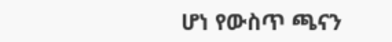ሆነ የውስጥ ጫናን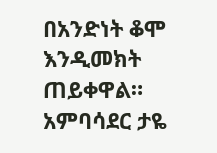በአንድነት ቆሞ እንዲመክት ጠይቀዋል። አምባሳደር ታዬ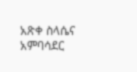አጽቀ ስላሴና አምባሳደር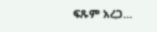ፍጹም አረጋ…